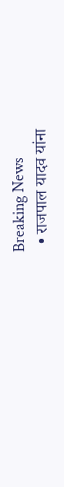Breaking News
  • राजपाल यादव यांना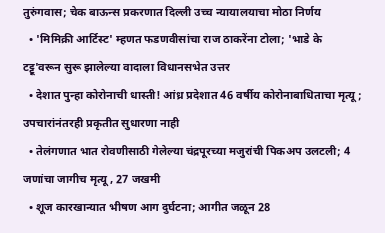तुरुंगवास; चेक बाऊन्स प्रकरणात दिल्ली उच्च न्यायालयाचा मोठा निर्णय
  • 'मिमिक्री आर्टिस्ट' म्हणत फडणवीसांचा राज ठाकरेंना टोला; 'भाडे के टट्टू'वरून सुरू झालेल्या वादाला विधानसभेत उत्तर
  • देशात पुन्हा कोरोनाची धास्ती! आंध्र प्रदेशात 46 वर्षीय कोरोनाबाधिताचा मृत्यू; उपचारांनंतरही प्रकृतीत सुधारणा नाही
  • तेलंगणात भात रोवणीसाठी गेलेल्या चंद्रपूरच्या मजुरांची पिकअप उलटली; 4 जणांचा जागीच मृत्यू , 27 जखमी
  • शूज कारखान्यात भीषण आग दुर्घटना; आगीत जळून 28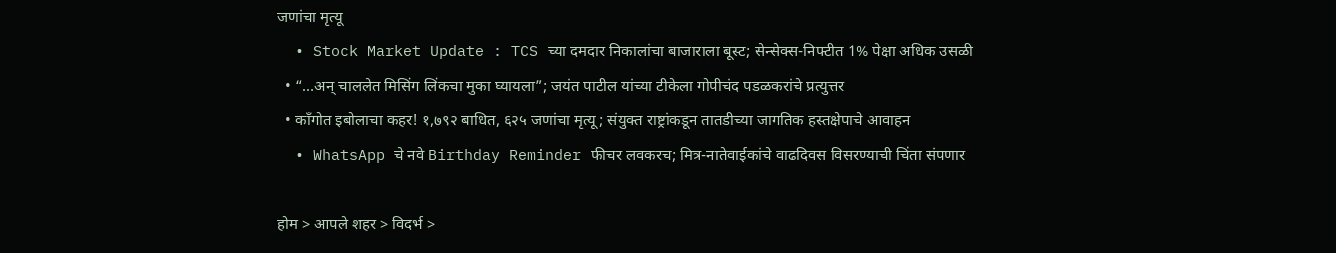जणांचा मृत्यू
  • Stock Market Update : TCS च्या दमदार निकालांचा बाजाराला बूस्ट; सेन्सेक्स-निफ्टीत 1% पेक्षा अधिक उसळी
  • “…अन् चाललेत मिसिंग लिंकचा मुका घ्यायला”; जयंत पाटील यांच्या टीकेला गोपीचंद पडळकरांचे प्रत्युत्तर
  • काँगोत इबोलाचा कहर! १,७९२ बाधित, ६२५ जणांचा मृत्यू; संयुक्त राष्ट्रांकडून तातडीच्या जागतिक हस्तक्षेपाचे आवाहन
  • WhatsApp चे नवे Birthday Reminder फीचर लवकरच; मित्र-नातेवाईकांचे वाढदिवस विसरण्याची चिंता संपणार

होम > आपले शहर > विदर्भ >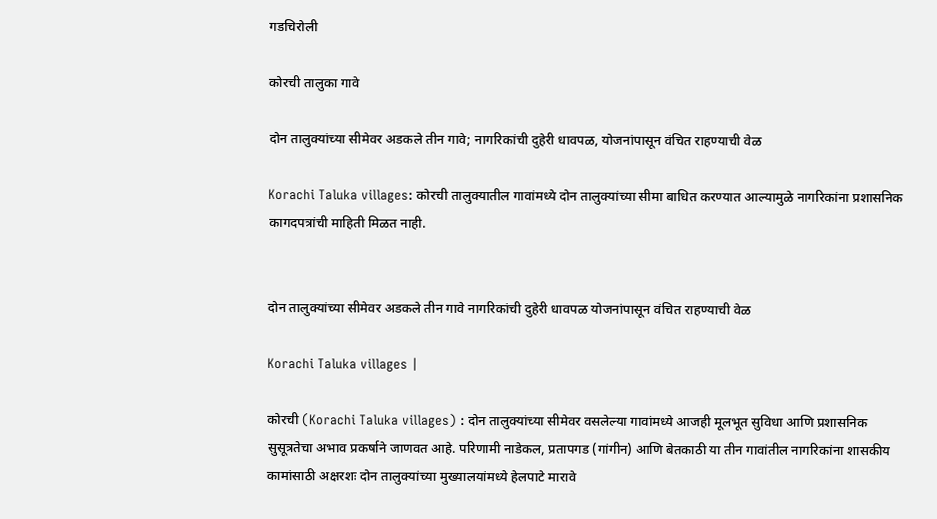गडचिरोली

कोरची तालुका गावे

दोन तालुक्यांच्या सीमेवर अडकले तीन गावे; नागरिकांची दुहेरी धावपळ, योजनांपासून वंचित राहण्याची वेळ

Korachi Taluka villages: कोरची तालुक्यातील गावांमध्ये दोन तालुक्यांच्या सीमा बाधित करण्यात आल्यामुळे नागरिकांना प्रशासनिक कागदपत्रांची माहिती मिळत नाही.


दोन तालुक्यांच्या सीमेवर अडकले तीन गावे नागरिकांची दुहेरी धावपळ योजनांपासून वंचित राहण्याची वेळ

Korachi Taluka villages |

कोरची (Korachi Taluka villages) : दोन तालुक्यांच्या सीमेवर वसलेल्या गावांमध्ये आजही मूलभूत सुविधा आणि प्रशासनिक सुसूत्रतेचा अभाव प्रकर्षाने जाणवत आहे. परिणामी नाडेकल, प्रतापगड (गांगीन) आणि बेतकाठी या तीन गावांतील नागरिकांना शासकीय कामांसाठी अक्षरशः दोन तालुक्यांच्या मुख्यालयांमध्ये हेलपाटे मारावे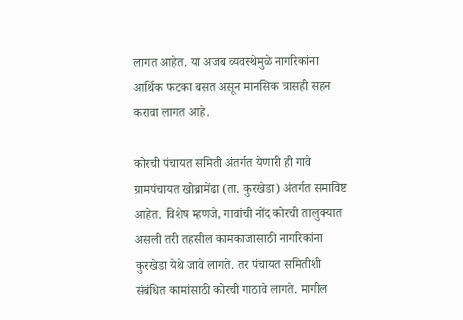लागत आहेत. या अजब व्यवस्थेमुळे नागरिकांना आर्थिक फटका बसत असून मानसिक त्रासही सहन करावा लागत आहे.

कोरची पंचायत समिती अंतर्गत येणारी ही गावे ग्रामपंचायत खोब्रामेंढा (ता. कुरखेडा) अंतर्गत समाविष्ट आहेत. विशेष म्हणजे, गावांची नोंद कोरची तालुक्यात असली तरी तहसील कामकाजासाठी नागरिकांना कुरखेडा येथे जावे लागते. तर पंचायत समितीशी संबंधित कामांसाठी कोरची गाठावे लागते. मागील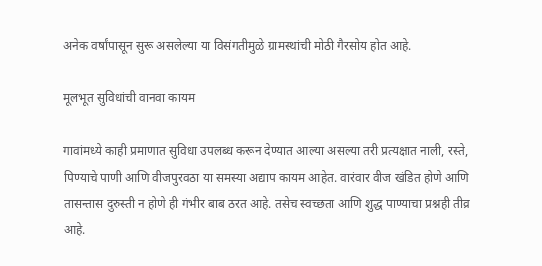अनेक वर्षांपासून सुरू असलेल्या या विसंगतीमुळे ग्रामस्थांची मोठी गैरसोय होत आहे.

मूलभूत सुविधांची वानवा कायम

गावांमध्ये काही प्रमाणात सुविधा उपलब्ध करून देण्यात आल्या असल्या तरी प्रत्यक्षात नाली, रस्ते, पिण्याचे पाणी आणि वीजपुरवठा या समस्या अद्याप कायम आहेत. वारंवार वीज खंडित होणे आणि तासन्तास दुरुस्ती न होणे ही गंभीर बाब ठरत आहे. तसेच स्वच्छता आणि शुद्ध पाण्याचा प्रश्नही तीव्र आहे.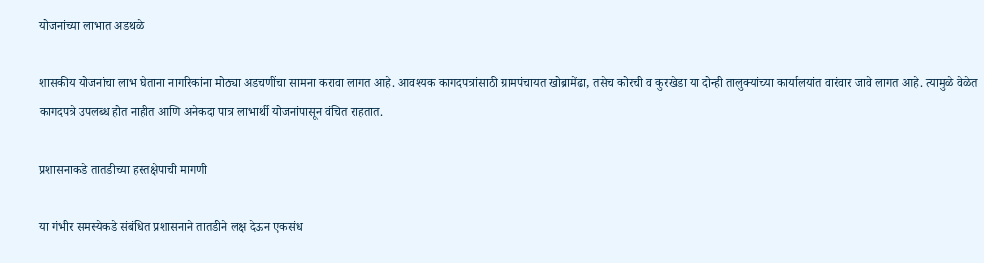योजनांच्या लाभात अडथळे

शासकीय योजनांचा लाभ घेताना नागरिकांना मोठ्या अडचणींचा सामना करावा लागत आहे. आवश्यक कागदपत्रांसाठी ग्रामपंचायत खोब्रामेंढा, तसेच कोरची व कुरखेडा या दोन्ही तालुक्यांच्या कार्यालयांत वारंवार जावे लागत आहे. त्यामुळे वेळेत कागदपत्रे उपलब्ध होत नाहीत आणि अनेकदा पात्र लाभार्थी योजनांपासून वंचित राहतात.

प्रशासनाकडे तातडीच्या हस्तक्षेपाची मागणी

या गंभीर समस्येकडे संबंधित प्रशासनाने तातडीने लक्ष देऊन एकसंध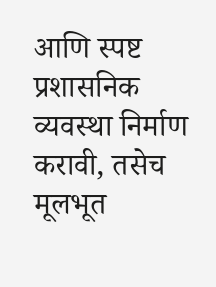आणि स्पष्ट प्रशासनिक व्यवस्था निर्माण करावी, तसेच मूलभूत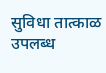सुविधा तात्काळ उपलब्ध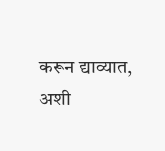करून द्याव्यात, अशी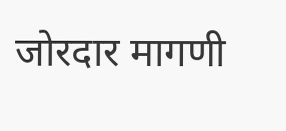जोरदार मागणी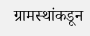ग्रामस्थांकडून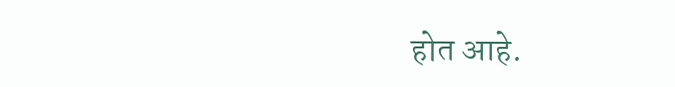होत आहे.